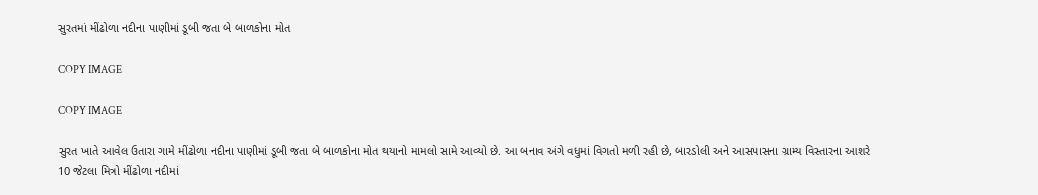સુરતમાં મીંઢોળા નદીના પાણીમાં ડૂબી જતા બે બાળકોના મોત

COPY IMAGE

COPY IMAGE

સુરત ખાતે આવેલ ઉતારા ગામે મીંઢોળા નદીના પાણીમાં ડૂબી જતા બે બાળકોના મોત થયાનો મામલો સામે આવ્યો છે. આ બનાવ અંગે વધુમાં વિગતો મળી રહી છે, બારડોલી અને આસપાસના ગ્રામ્ય વિસ્તારના આશરે 10 જેટલા મિત્રો મીંઢોળા નદીમાં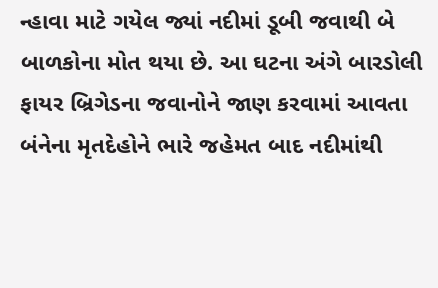ન્હાવા માટે ગયેલ જ્યાં નદીમાં ડૂબી જવાથી બે બાળકોના મોત થયા છે. આ ઘટના અંગે બારડોલી ફાયર બ્રિગેડના જવાનોને જાણ કરવામાં આવતા બંનેના મૃતદેહોને ભારે જહેમત બાદ નદીમાંથી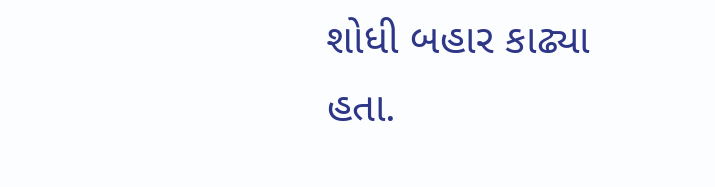શોધી બહાર કાઢ્યા હતા.